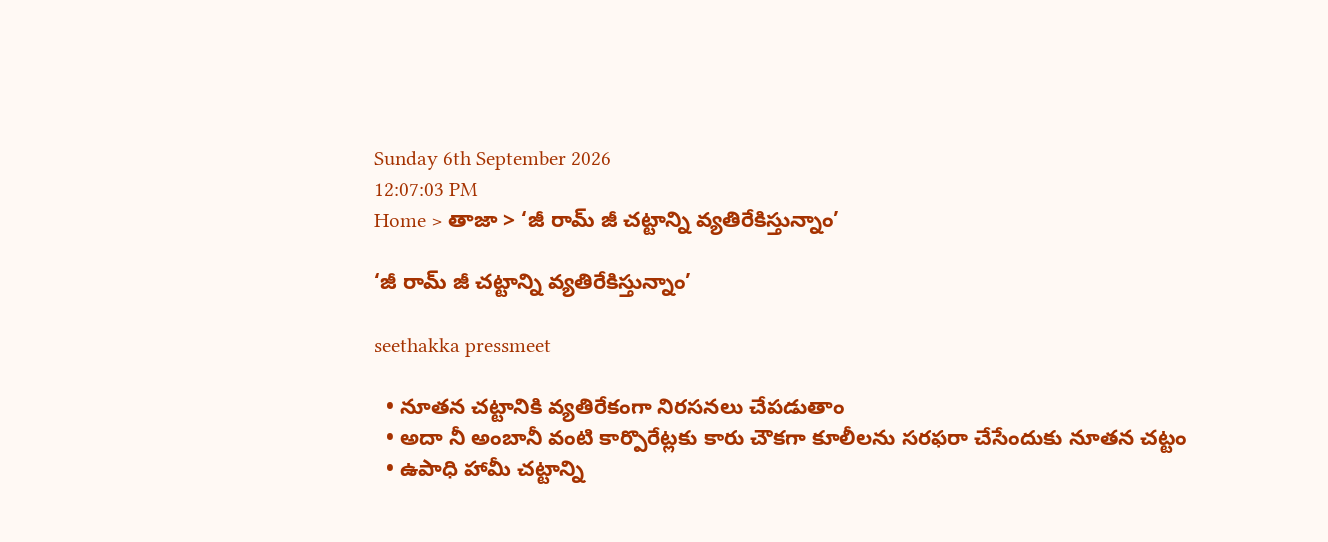Sunday 6th September 2026
12:07:03 PM
Home > తాజా > ‘జీ రామ్ జీ చట్టాన్ని వ్యతిరేకిస్తున్నాం’

‘జీ రామ్ జీ చట్టాన్ని వ్యతిరేకిస్తున్నాం’

seethakka pressmeet

  • నూతన చట్టానికి వ్యతిరేకంగా నిరసనలు చేపడుతాం
  • అదా నీ అంబానీ వంటి కార్పొరేట్లకు కారు చౌకగా కూలీలను సరఫరా చేసేందుకు నూతన చట్టం
  • ఉపాధి హామీ చట్టాన్ని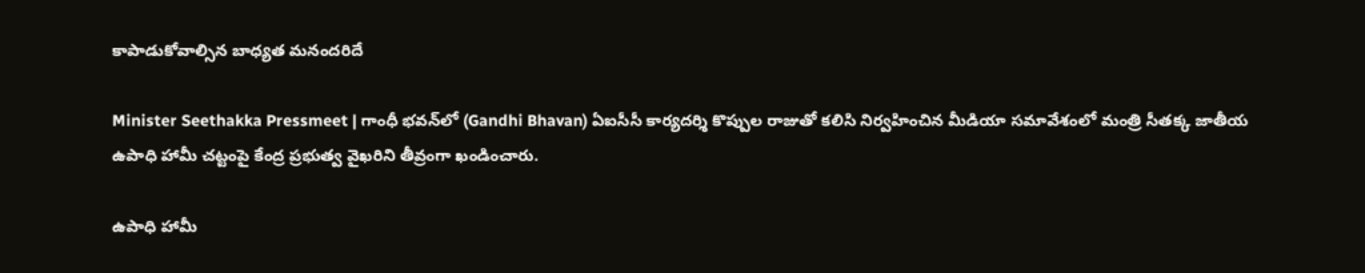కాపాడుకోవాల్సిన బాధ్యత మనందరిదే

Minister Seethakka Pressmeet | గాంధీ భవన్‌లో (Gandhi Bhavan) ఏఐసీసీ కార్యదర్శి కొప్పుల రాజుతో కలిసి నిర్వహించిన మీడియా సమావేశంలో మంత్రి సీతక్క జాతీయ ఉపాధి హామీ చట్టంపై కేంద్ర ప్రభుత్వ వైఖరిని తీవ్రంగా ఖండించారు.

ఉపాధి హామీ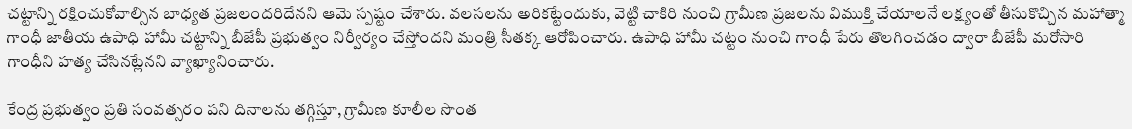చట్టాన్ని రక్షించుకోవాల్సిన బాధ్యత ప్రజలందరిదేనని ఆమె స్పష్టం చేశారు. వలసలను అరికట్టేందుకు, వెట్టి చాకిరి నుంచి గ్రామీణ ప్రజలను విముక్తి చేయాలనే లక్ష్యంతో తీసుకొచ్చిన మహాత్మా గాంధీ జాతీయ ఉపాధి హామీ చట్టాన్ని బీజేపీ ప్రభుత్వం నిర్వీర్యం చేస్తోందని మంత్రి సీతక్క ఆరోపించారు. ఉపాధి హామీ చట్టం నుంచి గాంధీ పేరు తొలగించడం ద్వారా బీజేపీ మరోసారి గాంధీని హత్య చేసినట్లేనని వ్యాఖ్యానించారు.

కేంద్ర ప్రభుత్వం ప్రతి సంవత్సరం పని దినాలను తగ్గిస్తూ, గ్రామీణ కూలీల సొంత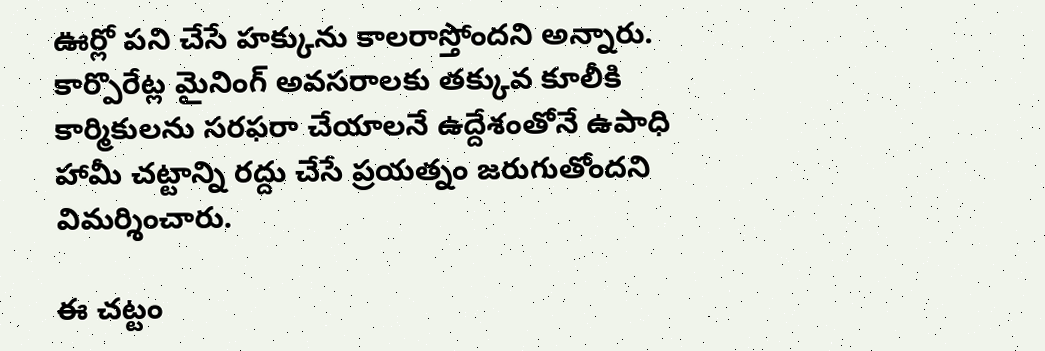ఊర్లో పని చేసే హక్కును కాలరాస్తోందని అన్నారు. కార్పొరేట్ల మైనింగ్ అవసరాలకు తక్కువ కూలీకి కార్మికులను సరఫరా చేయాలనే ఉద్దేశంతోనే ఉపాధి హామీ చట్టాన్ని రద్దు చేసే ప్రయత్నం జరుగుతోందని విమర్శించారు.

ఈ చట్టం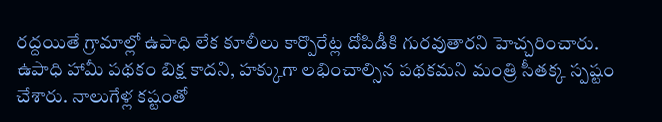రద్దయితే గ్రామాల్లో ఉపాధి లేక కూలీలు కార్పొరేట్ల దోపిడీకి గురవుతారని హెచ్చరించారు. ఉపాధి హామీ పథకం బిక్ష కాదని, హక్కుగా లభించాల్సిన పథకమని మంత్రి సీతక్క స్పష్టం చేశారు. నాలుగేళ్ల కష్టంతో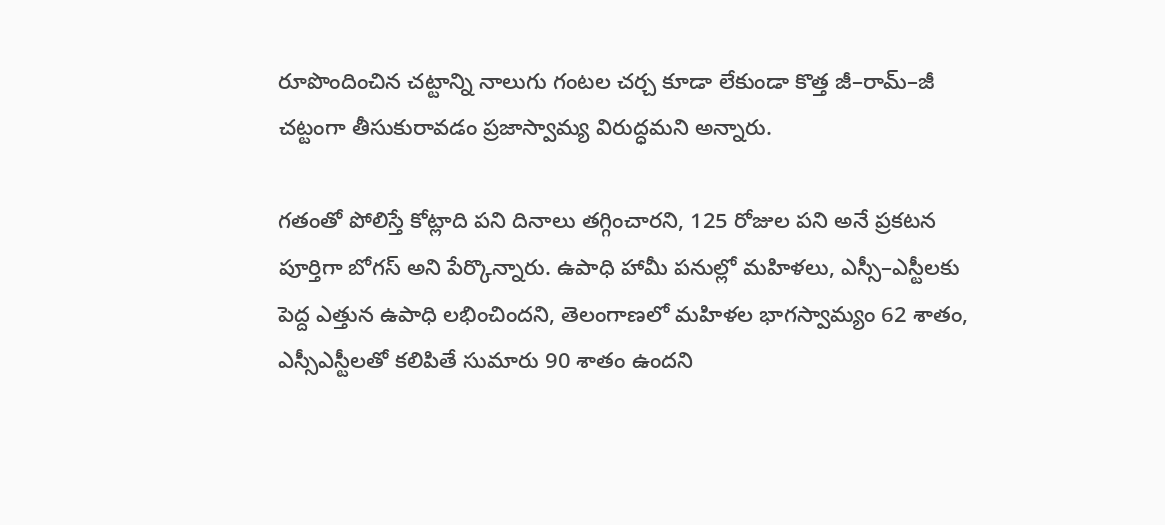రూపొందించిన చట్టాన్ని నాలుగు గంటల చర్చ కూడా లేకుండా కొత్త జీ–రామ్–జీ చట్టంగా తీసుకురావడం ప్రజాస్వామ్య విరుద్ధమని అన్నారు.

గతంతో పోలిస్తే కోట్లాది పని దినాలు తగ్గించారని, 125 రోజుల పని అనే ప్రకటన పూర్తిగా బోగస్ అని పేర్కొన్నారు. ఉపాధి హామీ పనుల్లో మహిళలు, ఎస్సీ–ఎస్టీలకు పెద్ద ఎత్తున ఉపాధి లభించిందని, తెలంగాణలో మహిళల భాగస్వామ్యం 62 శాతం, ఎస్సీఎస్టీలతో కలిపితే సుమారు 90 శాతం ఉందని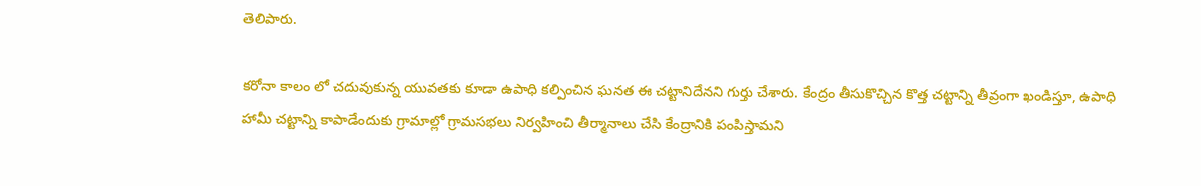తెలిపారు.

కరోనా కాలం లో చదువుకున్న యువతకు కూడా ఉపాధి కల్పించిన ఘనత ఈ చట్టానిదేనని గుర్తు చేశారు. కేంద్రం తీసుకొచ్చిన కొత్త చట్టాన్ని తీవ్రంగా ఖండిస్తూ, ఉపాధి హామీ చట్టాన్ని కాపాడేందుకు గ్రామాల్లో గ్రామసభలు నిర్వహించి తీర్మానాలు చేసి కేంద్రానికి పంపిస్తామని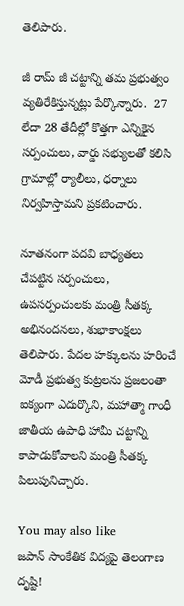తెలిపారు.

జీ రామ్ జీ చట్టాన్ని తమ ప్రభుత్వం వ్యతిరేకిస్తున్నట్లు పేర్కొన్నారు.  27 లేదా 28 తేదీల్లో కొత్తగా ఎన్నికైన సర్పంచులు, వార్డు సభ్యులతో కలిసి గ్రామాల్లో ర్యాలీలు, ధర్నాలు నిర్వహిస్తామని ప్రకటించారు.

నూతనంగా పదవి బాధ్యతలు చేపట్టిన సర్పంచులు, ఉపసర్పంచులకు మంత్రి సీతక్క అభినందనలు, శుభాకాంక్షలు తెలిపారు. పేదల హక్కులను హరించే మోడీ ప్రభుత్వ కుట్రలను ప్రజలంతా ఐక్యంగా ఎదుర్కొని, మహాత్మా గాంధీ జాతీయ ఉపాధి హామీ చట్టాన్ని కాపాడుకోవాలని మంత్రి సీతక్క పిలుపునిచ్చారు.

You may also like
జపాన్‌ సాంకేతిక విద్యపై తెలంగాణ దృష్టి!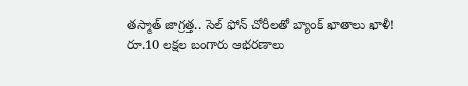తస్మాత్ జాగ్రత్త.. సెల్ ఫోన్ చోరీలతో బ్యాంక్ ఖాతాలు ఖాళీ!
రూ.10 లక్షల బంగారు ఆభరణాలు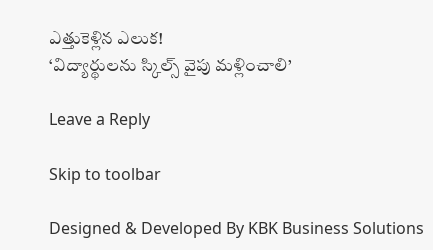ఎత్తుకెళ్లిన ఎలుక!
‘విద్యార్థులను స్కిల్స్ వైపు మళ్లించాలి’

Leave a Reply

Skip to toolbar

Designed & Developed By KBK Business Solutions